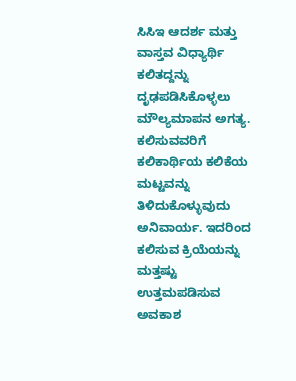ಸಿಸಿಇ ಆದರ್ಶ ಮತ್ತು ವಾಸ್ತವ ವಿಧ್ಯಾರ್ಥಿ ಕಲಿತದ್ದನ್ನು ದೃಢಪಡಿಸಿಕೊಳ್ಳಲು ಮೌಲ್ಯಮಾಪನ ಅಗತ್ಯ. ಕಲಿಸುವವರಿಗೆ ಕಲಿಕಾರ್ಥಿಯ ಕಲಿಕೆಯ ಮಟ್ಟವನ್ನು ತಿಳಿದುಕೊಳ್ಳುವುದು ಅನಿವಾರ್ಯ. ಇದರಿಂದ ಕಲಿಸುವ ಕ್ರಿಯೆಯನ್ನು ಮತ್ತಷ್ಟು ಉತ್ತಮಪಡಿಸುವ ಅವಕಾಶ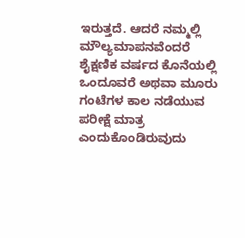ಇರುತ್ತದೆ. ಆದರೆ ನಮ್ಮಲ್ಲಿ ಮೌಲ್ಯಮಾಪನವೆಂದರೆ ಶೈಕ್ಷಣಿಕ ವರ್ಷದ ಕೊನೆಯಲ್ಲಿ ಒಂದೂವರೆ ಅಥವಾ ಮೂರು ಗಂಟೆಗಳ ಕಾಲ ನಡೆಯುವ ಪರೀಕ್ಷೆ ಮಾತ್ರ ಎಂದುಕೊಂಡಿರುವುದು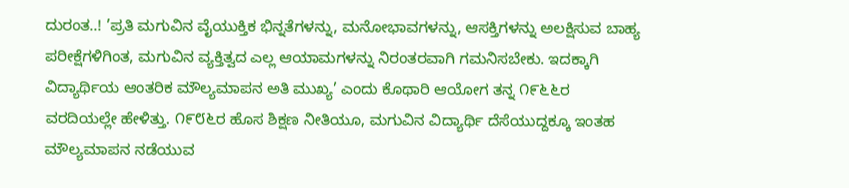ದುರಂತ..! ’ಪ್ರತಿ ಮಗುವಿನ ವೈಯುಕ್ತಿಕ ಭಿನ್ನತೆಗಳನ್ನು, ಮನೋಭಾವಗಳನ್ನು, ಆಸಕ್ತಿಗಳನ್ನು ಅಲಕ್ಷಿಸುವ ಬಾಹ್ಯ ಪರೀಕ್ಷೆಗಳಿಗಿಂತ, ಮಗುವಿನ ವ್ಯಕ್ತಿತ್ವದ ಎಲ್ಲ ಆಯಾಮಗಳನ್ನು ನಿರಂತರವಾಗಿ ಗಮನಿಸಬೇಕು. ಇದಕ್ಕಾಗಿ ವಿದ್ಯಾರ್ಥಿಯ ಆಂತರಿಕ ಮೌಲ್ಯಮಾಪನ ಅತಿ ಮುಖ್ಯ’ ಎಂದು ಕೊಥಾರಿ ಆಯೋಗ ತನ್ನ ೧೯೬೬ರ ವರದಿಯಲ್ಲೇ ಹೇಳಿತ್ತು. ೧೯೮೬ರ ಹೊಸ ಶಿಕ್ಷಣ ನೀತಿಯೂ, ಮಗುವಿನ ವಿದ್ಯಾರ್ಥಿ ದೆಸೆಯುದ್ದಕ್ಕೂ ಇಂತಹ ಮೌಲ್ಯಮಾಪನ ನಡೆಯುವ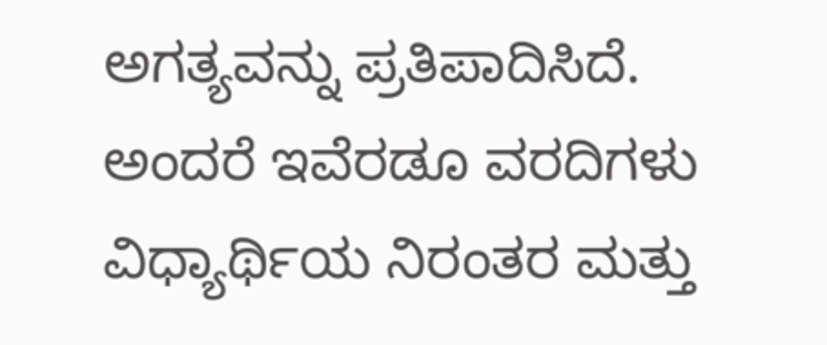ಅಗತ್ಯವನ್ನು ಪ್ರತಿಪಾದಿಸಿದೆ. ಅಂದರೆ ಇವೆರಡೂ ವರದಿಗಳು ವಿಧ್ಯಾರ್ಥಿಯ ನಿರಂತರ ಮತ್ತು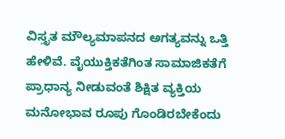ವಿಸ್ತೃತ ಮೌಲ್ಯಮಾಪನದ ಅಗತ್ಯವನ್ನು ಒತ್ತಿ ಹೇಳಿವೆ. ವೈಯುಕ್ತಿಕತೆಗಿಂತ ಸಾಮಾಜಿಕತೆಗೆ ಪ್ರಾಧಾನ್ಯ ನೀಡುವಂತೆ ಶಿಕ್ಷಿತ ವ್ಯಕ್ತಿಯ ಮನೋಭಾವ ರೂಪು ಗೊಂಡಿರಬೇಕೆಂದು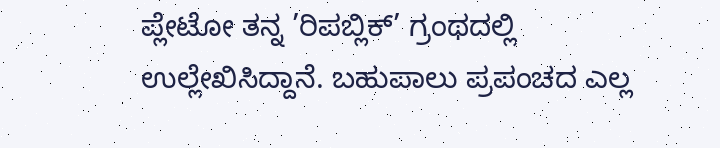ಪ್ಲೇಟೋ ತನ್ನ ’ರಿಪಬ್ಲಿಕ್’ ಗ್ರಂಥದಲ್ಲಿ ಉಲ್ಲೇಖಿಸಿದ್ದಾನೆ. ಬಹುಪಾಲು ಪ್ರಪಂಚದ ಎಲ್ಲ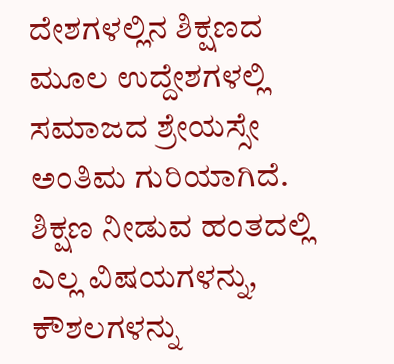ದೇಶಗಳಲ್ಲಿನ ಶಿಕ್ಷಣದ ಮೂಲ ಉದ್ದೇಶಗಳಲ್ಲಿ ಸಮಾಜದ ಶ್ರೇಯಸ್ಸೇ ಅಂತಿಮ ಗುರಿಯಾಗಿದೆ. ಶಿಕ್ಷಣ ನೀಡುವ ಹಂತದಲ್ಲಿ ಎಲ್ಲ ವಿಷಯಗಳನ್ನು, ಕೌಶಲಗಳನ್ನು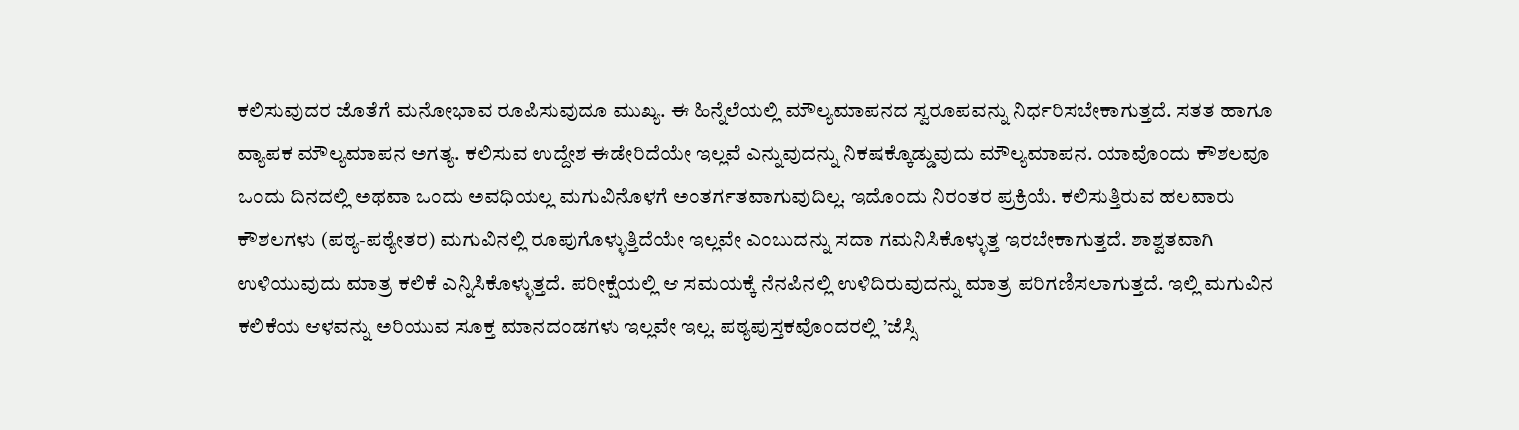ಕಲಿಸುವುದರ ಜೊತೆಗೆ ಮನೋಭಾವ ರೂಪಿಸುವುದೂ ಮುಖ್ಯ. ಈ ಹಿನ್ನೆಲೆಯಲ್ಲಿ ಮೌಲ್ಯಮಾಪನದ ಸ್ವರೂಪವನ್ನು ನಿರ್ಧರಿಸಬೇಕಾಗುತ್ತದೆ. ಸತತ ಹಾಗೂ ವ್ಯಾಪಕ ಮೌಲ್ಯಮಾಪನ ಅಗತ್ಯ. ಕಲಿಸುವ ಉದ್ದೇಶ ಈಡೇರಿದೆಯೇ ಇಲ್ಲವೆ ಎನ್ನುವುದನ್ನು ನಿಕಷಕ್ಕೊಡ್ಡುವುದು ಮೌಲ್ಯಮಾಪನ. ಯಾವೊಂದು ಕೌಶಲವೂ ಒಂದು ದಿನದಲ್ಲಿ ಅಥವಾ ಒಂದು ಅವಧಿಯಲ್ಲ ಮಗುವಿನೊಳಗೆ ಅಂತರ್ಗತವಾಗುವುದಿಲ್ಲ. ಇದೊಂದು ನಿರಂತರ ಪ್ರಕ್ರಿಯೆ. ಕಲಿಸುತ್ತಿರುವ ಹಲವಾರು ಕೌಶಲಗಳು (ಪಠ್ಯ-ಪಠ್ಯೇತರ) ಮಗುವಿನಲ್ಲಿ ರೂಪುಗೊಳ್ಳುತ್ತಿದೆಯೇ ಇಲ್ಲವೇ ಎಂಬುದನ್ನು ಸದಾ ಗಮನಿಸಿಕೊಳ್ಳುತ್ತ ಇರಬೇಕಾಗುತ್ತದೆ. ಶಾಶ್ವತವಾಗಿ ಉಳಿಯುವುದು ಮಾತ್ರ ಕಲಿಕೆ ಎನ್ನಿಸಿಕೊಳ್ಳುತ್ತದೆ. ಪರೀಕ್ಷೆಯಲ್ಲಿ ಆ ಸಮಯಕ್ಕೆ ನೆನಪಿನಲ್ಲಿ ಉಳಿದಿರುವುದನ್ನು ಮಾತ್ರ ಪರಿಗಣಿಸಲಾಗುತ್ತದೆ. ಇಲ್ಲಿ ಮಗುವಿನ ಕಲಿಕೆಯ ಆಳವನ್ನು ಅರಿಯುವ ಸೂಕ್ತ ಮಾನದಂಡಗಳು ಇಲ್ಲವೇ ಇಲ್ಲ. ಪಠ್ಯಪುಸ್ತಕವೊಂದರಲ್ಲಿ ’ಜೆಸ್ಸಿ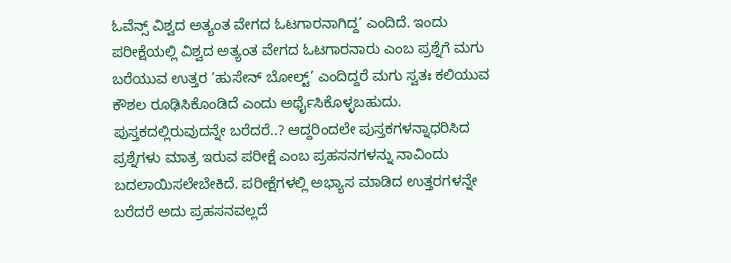ಓವೆನ್ಸ್ ವಿಶ್ವದ ಅತ್ಯಂತ ವೇಗದ ಓಟಗಾರನಾಗಿದ್ದ’ ಎಂದಿದೆ. ಇಂದು ಪರೀಕ್ಷೆಯಲ್ಲಿ ವಿಶ್ವದ ಅತ್ಯಂತ ವೇಗದ ಓಟಗಾರನಾರು ಎಂಬ ಪ್ರಶ್ನೆಗೆ ಮಗು ಬರೆಯುವ ಉತ್ತರ ‘ಹುಸೇನ್ ಬೋಲ್ಟ್’ ಎಂದಿದ್ದರೆ ಮಗು ಸ್ವತಃ ಕಲಿಯುವ ಕೌಶಲ ರೂಢಿಸಿಕೊಂಡಿದೆ ಎಂದು ಅರ್ಥೈಸಿಕೊಳ್ಳಬಹುದು. ಪುಸ್ತಕದಲ್ಲಿರುವುದನ್ನೇ ಬರೆದರೆ..? ಆದ್ದರಿಂದಲೇ ಪುಸ್ತಕಗಳನ್ನಾಧರಿಸಿದ ಪ್ರಶ್ನೆಗಳು ಮಾತ್ರ ಇರುವ ಪರೀಕ್ಷೆ ಎಂಬ ಪ್ರಹಸನಗಳನ್ನು ನಾವಿಂದು ಬದಲಾಯಿಸಲೇಬೇಕಿದೆ. ಪರೀಕ್ಷೆಗಳಲ್ಲಿ ಅಭ್ಯಾಸ ಮಾಡಿದ ಉತ್ತರಗಳನ್ನೇ ಬರೆದರೆ ಅದು ಪ್ರಹಸನವಲ್ಲದೆ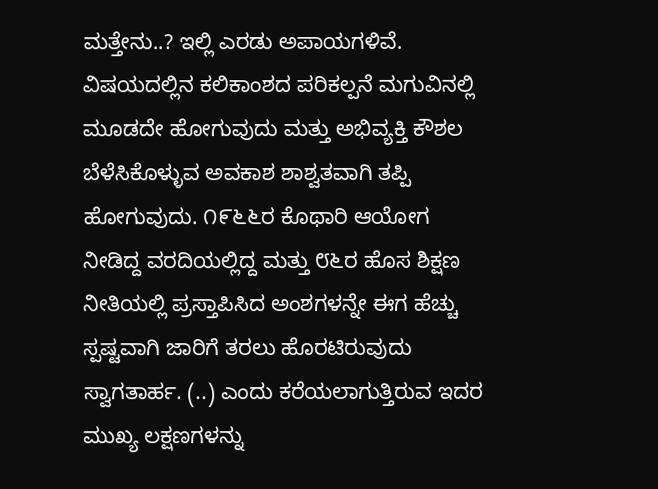ಮತ್ತೇನು..? ಇಲ್ಲಿ ಎರಡು ಅಪಾಯಗಳಿವೆ. ವಿಷಯದಲ್ಲಿನ ಕಲಿಕಾಂಶದ ಪರಿಕಲ್ಪನೆ ಮಗುವಿನಲ್ಲಿ ಮೂಡದೇ ಹೋಗುವುದು ಮತ್ತು ಅಭಿವ್ಯಕ್ತಿ ಕೌಶಲ ಬೆಳೆಸಿಕೊಳ್ಳುವ ಅವಕಾಶ ಶಾಶ್ವತವಾಗಿ ತಪ್ಪಿ ಹೋಗುವುದು. ೧೯೬೬ರ ಕೊಥಾರಿ ಆಯೋಗ ನೀಡಿದ್ದ ವರದಿಯಲ್ಲಿದ್ದ ಮತ್ತು ೮೬ರ ಹೊಸ ಶಿಕ್ಷಣ ನೀತಿಯಲ್ಲಿ ಪ್ರಸ್ತಾಪಿಸಿದ ಅಂಶಗಳನ್ನೇ ಈಗ ಹೆಚ್ಚು ಸ್ಪಷ್ಟವಾಗಿ ಜಾರಿಗೆ ತರಲು ಹೊರಟಿರುವುದು ಸ್ವಾಗತಾರ್ಹ. (..) ಎಂದು ಕರೆಯಲಾಗುತ್ತಿರುವ ಇದರ ಮುಖ್ಯ ಲಕ್ಷಣಗಳನ್ನು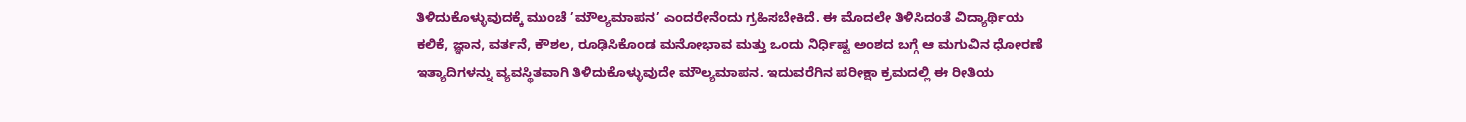ತಿಳಿದುಕೊಳ್ಳುವುದಕ್ಕೆ ಮುಂಚೆ ’ಮೌಲ್ಯಮಾಪನ’ ಎಂದರೇನೆಂದು ಗ್ರಹಿಸಬೇಕಿದೆ. ಈ ಮೊದಲೇ ತಿಳಿಸಿದಂತೆ ವಿದ್ಯಾರ್ಥಿಯ ಕಲಿಕೆ, ಜ್ಞಾನ, ವರ್ತನೆ, ಕೌಶಲ, ರೂಢಿಸಿಕೊಂಡ ಮನೋಭಾವ ಮತ್ತು ಒಂದು ನಿರ್ಧಿಷ್ಟ ಅಂಶದ ಬಗ್ಗೆ ಆ ಮಗುವಿನ ಧೋರಣೆ ಇತ್ಯಾದಿಗಳನ್ನು ವ್ಯವಸ್ಥಿತವಾಗಿ ತಿಳಿದುಕೊಳ್ಳುವುದೇ ಮೌಲ್ಯಮಾಪನ. ಇದುವರೆಗಿನ ಪರೀಕ್ಷಾ ಕ್ರಮದಲ್ಲಿ ಈ ರೀತಿಯ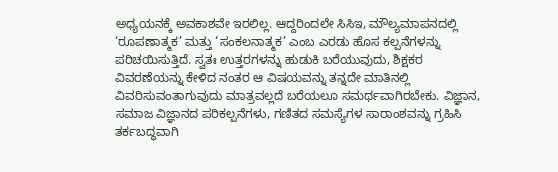ಅಧ್ಯಯನಕ್ಕೆ ಅವಕಾಶವೇ ಇರಲಿಲ್ಲ. ಆದ್ದರಿಂದಲೇ ಸಿಸಿಇ, ಮೌಲ್ಯಮಾಪನದಲ್ಲಿ ‘ರೂಪಣಾತ್ಮಕ’ ಮತ್ತು ‘ಸಂಕಲನಾತ್ಮಕ’ ಎಂಬ ಎರಡು ಹೊಸ ಕಲ್ಪನೆಗಳನ್ನು ಪರಿಚಯಿಸುತ್ತಿದೆ. ಸ್ವತಃ ಉತ್ತರಗಳನ್ನು ಹುಡುಕಿ ಬರೆಯುವುದು, ಶಿಕ್ಷಕರ ವಿವರಣೆಯನ್ನು ಕೇಳಿದ ನಂತರ ಆ ವಿಷಯವನ್ನು ತನ್ನದೇ ಮಾತಿನಲ್ಲಿ ವಿವರಿಸುವಂತಾಗುವುದು ಮಾತ್ರವಲ್ಲದೆ ಬರೆಯಲೂ ಸಮರ್ಥವಾಗಿರಬೇಕು. ವಿಜ್ಞಾನ, ಸಮಾಜ ವಿಜ್ಞಾನದ ಪರಿಕಲ್ಪನೆಗಳು, ಗಣಿತದ ಸಮಸ್ಯೆಗಳ ಸಾರಾಂಶವನ್ನು ಗ್ರಹಿಸಿ ತರ್ಕಬದ್ಧವಾಗಿ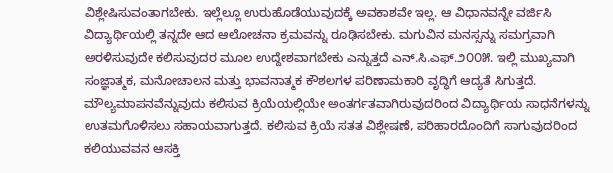ವಿಶ್ಲೇಷಿಸುವಂತಾಗಬೇಕು. ಇಲ್ಲೆಲ್ಲೂ ಉರುಹೊಡೆಯುವುದಕ್ಕೆ ಅವಕಾಶವೇ ಇಲ್ಲ. ಆ ವಿಧಾನವನ್ನೇ ವರ್ಜಿಸಿ ವಿದ್ಯಾರ್ಥಿಯಲ್ಲಿ ತನ್ನದೇ ಆದ ಆಲೋಚನಾ ಕ್ರಮವನ್ನು ರೂಢಿಸಬೇಕು. ಮಗುವಿನ ಮನಸ್ಸನ್ನು ಸಮಗ್ರವಾಗಿ ಅರಳಿಸುವುದೇ ಕಲಿಸುವುದರ ಮೂಲ ಉದ್ದೇಶವಾಗಬೇಕು ಎನ್ನುತ್ತದೆ ಎನ್.ಸಿ.ಎಫ್.೨೦೦೫. ಇಲ್ಲಿ ಮುಖ್ಯವಾಗಿ ಸಂಜ್ಞಾತ್ಮಕ, ಮನೋಚಾಲನ ಮತ್ತು ಭಾವನಾತ್ಮಕ ಕೌಶಲಗಳ ಪರಿಣಾಮಕಾರಿ ವೃದ್ಧಿಗೆ ಆದ್ಯತೆ ಸಿಗುತ್ತದೆ. ಮೌಲ್ಯಮಾಪನವೆನ್ನುವುದು ಕಲಿಸುವ ಕ್ರಿಯೆಯಲ್ಲಿಯೇ ಅಂತರ್ಗತವಾಗಿರುವುದರಿಂದ ವಿದ್ಯಾರ್ಥಿಯ ಸಾಧನೆಗಳನ್ನು ಉತಮಗೊಳಿಸಲು ಸಹಾಯವಾಗುತ್ತದೆ. ಕಲಿಸುವ ಕ್ರಿಯೆ ಸತತ ವಿಶ್ಲೇಷಣೆ, ಪರಿಹಾರದೊಂದಿಗೆ ಸಾಗುವುದರಿಂದ ಕಲಿಯುವವನ ಆಸಕ್ತಿ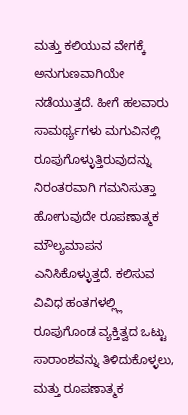ಮತ್ತು ಕಲಿಯುವ ವೇಗಕ್ಕೆ ಅನುಗುಣವಾಗಿಯೇ ನಡೆಯುತ್ತದೆ. ಹೀಗೆ ಹಲವಾರು ಸಾಮರ್ಥ್ಯಗಳು ಮಗುವಿನಲ್ಲಿ ರೂಪುಗೊಳ್ಳುತ್ತಿರುವುದನ್ನು ನಿರಂತರವಾಗಿ ಗಮನಿಸುತ್ತಾ ಹೋಗುವುದೇ ರೂಪಣಾತ್ಮಕ ಮೌಲ್ಯಮಾಪನ ಎನಿಸಿಕೊಳ್ಳುತ್ತದೆ. ಕಲಿಸುವ ವಿವಿಧ ಹಂತಗಳಲ್ಲ್ಲಿ ರೂಪುಗೊಂಡ ವ್ಯಕ್ತಿತ್ವದ ಒಟ್ಟು ಸಾರಾಂಶವನ್ನು ತಿಳಿದುಕೊಳ್ಳಲು, ಮತ್ತು ರೂಪಣಾತ್ಮಕ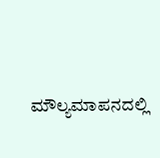ಮೌಲ್ಯಮಾಪನದಲ್ಲಿ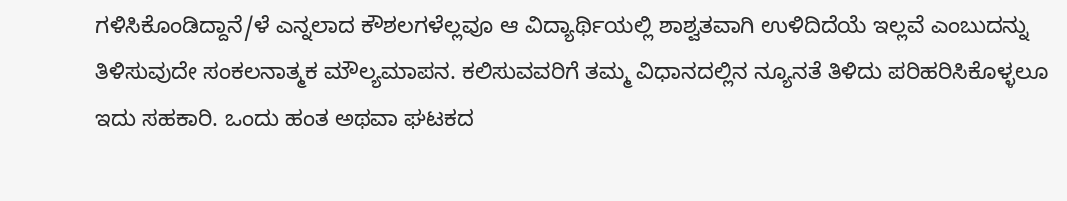ಗಳಿಸಿಕೊಂಡಿದ್ದಾನೆ/ಳೆ ಎನ್ನಲಾದ ಕೌಶಲಗಳೆಲ್ಲವೂ ಆ ವಿದ್ಯಾರ್ಥಿಯಲ್ಲಿ ಶಾಶ್ವತವಾಗಿ ಉಳಿದಿದೆಯೆ ಇಲ್ಲವೆ ಎಂಬುದನ್ನು ತಿಳಿಸುವುದೇ ಸಂಕಲನಾತ್ಮಕ ಮೌಲ್ಯಮಾಪನ. ಕಲಿಸುವವರಿಗೆ ತಮ್ಮ ವಿಧಾನದಲ್ಲಿನ ನ್ಯೂನತೆ ತಿಳಿದು ಪರಿಹರಿಸಿಕೊಳ್ಳಲೂ ಇದು ಸಹಕಾರಿ. ಒಂದು ಹಂತ ಅಥವಾ ಘಟಕದ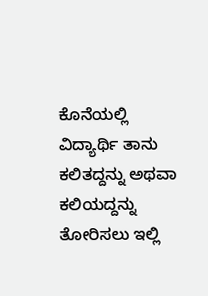ಕೊನೆಯಲ್ಲಿ ವಿದ್ಯಾರ್ಥಿ ತಾನು ಕಲಿತದ್ದನ್ನು ಅಥವಾ ಕಲಿಯದ್ದನ್ನು ತೋರಿಸಲು ಇಲ್ಲಿ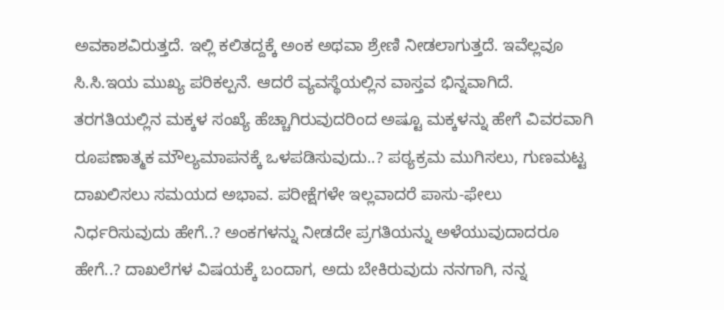ಅವಕಾಶವಿರುತ್ತದೆ. ಇಲ್ಲಿ ಕಲಿತದ್ದಕ್ಕೆ ಅಂಕ ಅಥವಾ ಶ್ರೇಣಿ ನೀಡಲಾಗುತ್ತದೆ. ಇವೆಲ್ಲವೂ ಸಿ.ಸಿ.ಇಯ ಮುಖ್ಯ ಪರಿಕಲ್ಪನೆ. ಆದರೆ ವ್ಯವಸ್ಥೆಯಲ್ಲಿನ ವಾಸ್ತವ ಭಿನ್ನವಾಗಿದೆ. ತರಗತಿಯಲ್ಲಿನ ಮಕ್ಕಳ ಸಂಖ್ಯೆ ಹೆಚ್ಚಾಗಿರುವುದರಿಂದ ಅಷ್ಟೂ ಮಕ್ಕಳನ್ನು ಹೇಗೆ ವಿವರವಾಗಿ ರೂಪಣಾತ್ಮಕ ಮೌಲ್ಯಮಾಪನಕ್ಕೆ ಒಳಪಡಿಸುವುದು..? ಪಠ್ಯಕ್ರಮ ಮುಗಿಸಲು, ಗುಣಮಟ್ಟ ದಾಖಲಿಸಲು ಸಮಯದ ಅಭಾವ. ಪರೀಕ್ಷೆಗಳೇ ಇಲ್ಲವಾದರೆ ಪಾಸು-ಫೇಲು ನಿರ್ಧರಿಸುವುದು ಹೇಗೆ..? ಅಂಕಗಳನ್ನು ನೀಡದೇ ಪ್ರಗತಿಯನ್ನು ಅಳೆಯುವುದಾದರೂ ಹೇಗೆ..? ದಾಖಲೆಗಳ ವಿಷಯಕ್ಕೆ ಬಂದಾಗ, ಅದು ಬೇಕಿರುವುದು ನನಗಾಗಿ, ನನ್ನ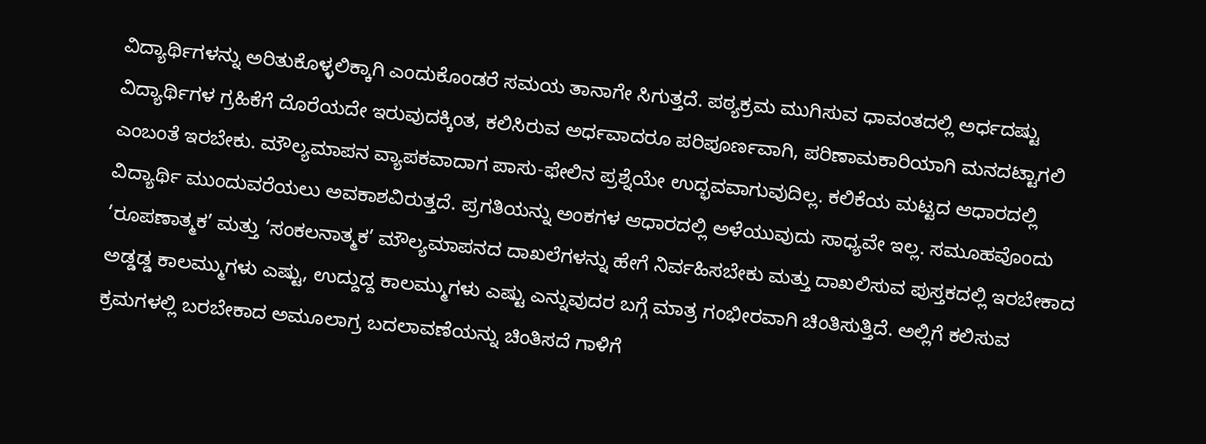ವಿದ್ಯಾರ್ಥಿಗಳನ್ನು ಅರಿತುಕೊಳ್ಳಲಿಕ್ಕಾಗಿ ಎಂದುಕೊಂಡರೆ ಸಮಯ ತಾನಾಗೇ ಸಿಗುತ್ತದೆ. ಪಠ್ಯಕ್ರಮ ಮುಗಿಸುವ ಧಾವಂತದಲ್ಲಿ ಅರ್ಧದಷ್ಟು ವಿದ್ಯಾರ್ಥಿಗಳ ಗ್ರಹಿಕೆಗೆ ದೊರೆಯದೇ ಇರುವುದಕ್ಕಿಂತ, ಕಲಿಸಿರುವ ಅರ್ಧವಾದರೂ ಪರಿಪೂರ್ಣವಾಗಿ, ಪರಿಣಾಮಕಾರಿಯಾಗಿ ಮನದಟ್ಟಾಗಲಿ ಎಂಬಂತೆ ಇರಬೇಕು. ಮೌಲ್ಯಮಾಪನ ವ್ಯಾಪಕವಾದಾಗ ಪಾಸು-ಫೇಲಿನ ಪ್ರಶ್ನೆಯೇ ಉದ್ಭವವಾಗುವುದಿಲ್ಲ. ಕಲಿಕೆಯ ಮಟ್ಟದ ಆಧಾರದಲ್ಲಿ ವಿದ್ಯಾರ್ಥಿ ಮುಂದುವರೆಯಲು ಅವಕಾಶವಿರುತ್ತದೆ. ಪ್ರಗತಿಯನ್ನು ಅಂಕಗಳ ಆಧಾರದಲ್ಲಿ ಅಳೆಯುವುದು ಸಾಧ್ಯವೇ ಇಲ್ಲ. ಸಮೂಹವೊಂದು ‘ರೂಪಣಾತ್ಮಕ’ ಮತ್ತು ‘ಸಂಕಲನಾತ್ಮಕ’ ಮೌಲ್ಯಮಾಪನದ ದಾಖಲೆಗಳನ್ನು ಹೇಗೆ ನಿರ್ವಹಿಸಬೇಕು ಮತ್ತು ದಾಖಲಿಸುವ ಪುಸ್ತಕದಲ್ಲಿ ಇರಬೇಕಾದ ಅಡ್ಡಡ್ಡ ಕಾಲಮ್ಮುಗಳು ಎಷ್ಟು, ಉದ್ದುದ್ದ ಕಾಲಮ್ಮುಗಳು ಎಷ್ಟು ಎನ್ನುವುದರ ಬಗ್ಗೆ ಮಾತ್ರ ಗಂಭೀರವಾಗಿ ಚಿಂತಿಸುತ್ತಿದೆ. ಅಲ್ಲಿಗೆ ಕಲಿಸುವ ಕ್ರಮಗಳಲ್ಲಿ ಬರಬೇಕಾದ ಅಮೂಲಾಗ್ರ ಬದಲಾವಣೆಯನ್ನು ಚಿಂತಿಸದೆ ಗಾಳಿಗೆ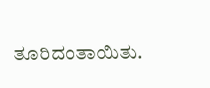ತೂರಿದಂತಾಯಿತು.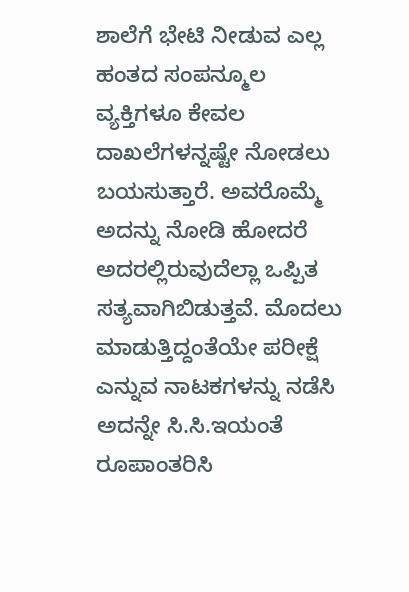ಶಾಲೆಗೆ ಭೇಟಿ ನೀಡುವ ಎಲ್ಲ ಹಂತದ ಸಂಪನ್ಮೂಲ ವ್ಯಕ್ತಿಗಳೂ ಕೇವಲ ದಾಖಲೆಗಳನ್ನಷ್ಟೇ ನೋಡಲು ಬಯಸುತ್ತಾರೆ. ಅವರೊಮ್ಮೆ ಅದನ್ನು ನೋಡಿ ಹೋದರೆ ಅದರಲ್ಲಿರುವುದೆಲ್ಲಾ ಒಪ್ಪಿತ ಸತ್ಯವಾಗಿಬಿಡುತ್ತವೆ. ಮೊದಲು ಮಾಡುತ್ತಿದ್ದಂತೆಯೇ ಪರೀಕ್ಷೆ ಎನ್ನುವ ನಾಟಕಗಳನ್ನು ನಡೆಸಿ ಅದನ್ನೇ ಸಿ.ಸಿ.ಇಯಂತೆ ರೂಪಾಂತರಿಸಿ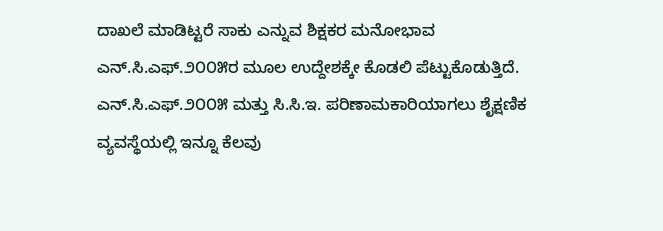ದಾಖಲೆ ಮಾಡಿಟ್ಟರೆ ಸಾಕು ಎನ್ನುವ ಶಿಕ್ಷಕರ ಮನೋಭಾವ ಎನ್.ಸಿ.ಎಫ್.೨೦೦೫ರ ಮೂಲ ಉದ್ದೇಶಕ್ಕೇ ಕೊಡಲಿ ಪೆಟ್ಟುಕೊಡುತ್ತಿದೆ. ಎನ್.ಸಿ.ಎಫ್.೨೦೦೫ ಮತ್ತು ಸಿ.ಸಿ.ಇ. ಪರಿಣಾಮಕಾರಿಯಾಗಲು ಶೈಕ್ಷಣಿಕ ವ್ಯವಸ್ಥೆಯಲ್ಲಿ ಇನ್ನೂ ಕೆಲವು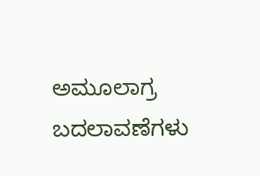ಅಮೂಲಾಗ್ರ ಬದಲಾವಣೆಗಳು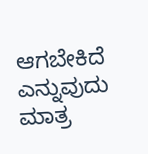ಆಗಬೇಕಿದೆ ಎನ್ನುವುದು ಮಾತ್ರ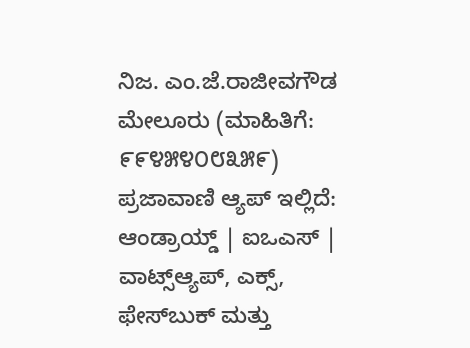ನಿಜ. ಎಂ.ಜೆ.ರಾಜೀವಗೌಡ ಮೇಲೂರು (ಮಾಹಿತಿಗೆ: ೯೯೪೫೪೦೮೩೫೯) ಪ್ರಜಾವಾಣಿ ಆ್ಯಪ್ ಇಲ್ಲಿದೆ: ಆಂಡ್ರಾಯ್ಡ್ | ಐಒಎಸ್ | ವಾಟ್ಸ್ಆ್ಯಪ್, ಎಕ್ಸ್, ಫೇಸ್‌ಬುಕ್ ಮತ್ತು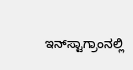ಇನ್‌ಸ್ಟಾಗ್ರಾಂನಲ್ಲಿ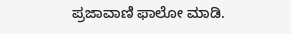ಪ್ರಜಾವಾಣಿ ಫಾಲೋ ಮಾಡಿ.